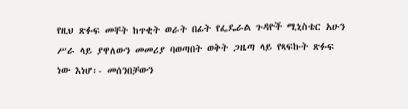የዚህ ጽፉፍ መቸት ከጥቂት ወራት በፊት የፌዴራል ጉዳዮች ሚኒስቴር አሁን ሥራ ላይ ያዋለውን መመሪያ ባወጣበት ወቅት ጋዜጣ ላይ የጻፍኩት ጽፉፍ ነው እነሆ፡- መሰንበቻውን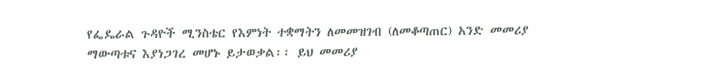የፌዴራል ጉዳዮች ሚንስቴር የእምነት ተቋማትን ለመመዝገብ (ለመቆጣጠር) አንድ መመሪያ ማውጣቱና እያነጋገረ መሆኑ ይታወቃል፡፡ ይህ መመሪያ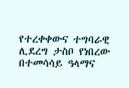የተረቀቀውና ተግባራዊ ሊደረግ ታስቦ የነበረው በተመሳሳይ ዓላማና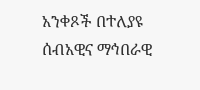አንቀጾች በተለያዩ ሰብአዊና ማኅበራዊ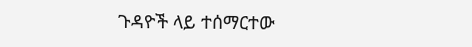ጉዳዮች ላይ ተሰማርተው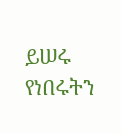ይሠሩ የነበሩትን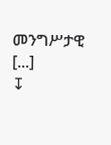መንግሥታዊ [...]
↧